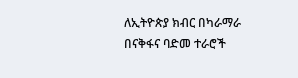ለኢትዮጵያ ክብር በካራማራ በናቅፋና ባድመ ተራሮች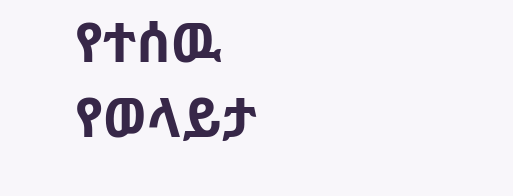የተሰዉ የወላይታ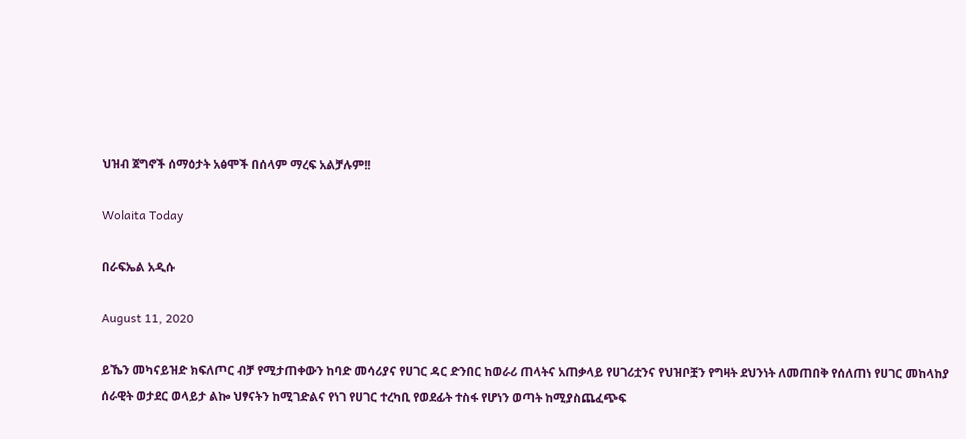ህዝብ ጀግኖች ሰማዕታት አፅሞች በሰላም ማረፍ አልቻሉም!!

Wolaita Today

በራፍኤል አዲሱ

August 11, 2020

ይኼን መካናይዝድ ክፍለጦር ብቻ የሚታጠቀውን ከባድ መሳሪያና የሀገር ዳር ድንበር ከወራሪ ጠላትና አጠቃላይ የሀገሪቷንና የህዝቦቿን የግዛት ደህንነት ለመጠበቅ የሰለጠነ የሀገር መከላከያ ሰራዊት ወታደር ወላይታ ልኰ ህፃናትን ከሚገድልና የነገ የሀገር ተረካቢ የወደፊት ተስፋ የሆነን ወጣት ከሚያስጨፈጭፍ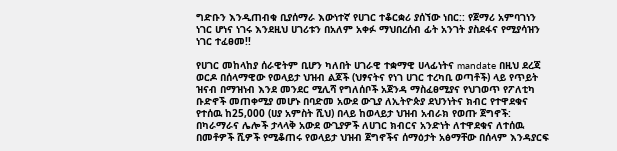ግድቡን እንዲጠብቁ ቢያሰማራ እውነተኛ የሀገር ተቆርቋሪ ያሰኘው ነበር:: የጀማሪ አምባገነን ነገር ሆነና ነገሩ እንደዚህ ሀገሪቱን በአለም አቀፉ ማህበረሰብ ፊት አንገት ያስደፋና የሚያሳዝን ነገር ተፈፀመ!!

የሀገር መከላከያ ሰራዊትም ቢሆን ካለበት ሀገራዊ ተቋማዊ ሀላፊነትና mandate በዚህ ደረጃ ወርዶ በሰላማዊው የወላይታ ህዝብ ልጆች (ህፃናትና የነገ ሀገር ተረካቢ ወጣቶች) ላይ የጥይት ዝናብ በማዝነብ እንደ መንደር ሚሊሻ የግለሰቦች አጀንዳ ማስፈፀሚያና የህገወጥ የፖለቲካ ቡድኖች መጠቀሚያ መሆኑ በባድመ አውደ ውጊያ ለኢትዮጵያ ደህንነትና ክብር የተዋደቁና የተሰዉ ከ25,000 (ሀያ አምስት ሺህ) በላይ ከወላይታ ህዝብ አብራክ የወጡ ጀግኖች: በካራማራና ሌሎች ታላላቅ አውደ ውጊያዎች ለሀገር ክብርና አንድነት ለተዋደቁና ለተሰዉ በመቶዎች ሺዎች የሚቆጠሩ የወላይታ ህዝብ ጀግኖችና ሰማዕታት አፅማቸው በሰላም እንዳያርፍ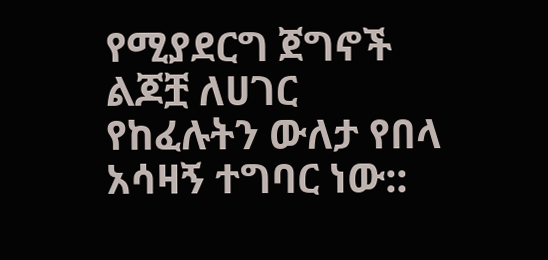የሚያደርግ ጀግኖች ልጆቿ ለሀገር የከፈሉትን ውለታ የበላ አሳዛኝ ተግባር ነው::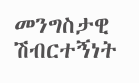መንግስታዊ ሽብርተኝነት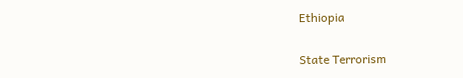Ethiopia

State Terrorism